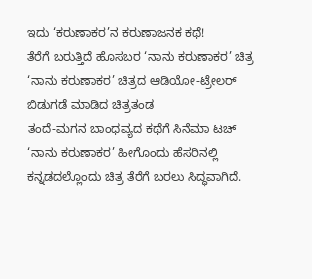ಇದು ‘ಕರುಣಾಕರ’ನ ಕರುಣಾಜನಕ ಕಥೆ!
ತೆರೆಗೆ ಬರುತ್ತಿದೆ ಹೊಸಬರ ‘ನಾನು ಕರುಣಾಕರ’ ಚಿತ್ರ
‘ನಾನು ಕರುಣಾಕರ’ ಚಿತ್ರದ ಆಡಿಯೋ-ಟ್ರೇಲರ್ ಬಿಡುಗಡೆ ಮಾಡಿದ ಚಿತ್ರತಂಡ
ತಂದೆ-ಮಗನ ಬಾಂಧವ್ಯದ ಕಥೆಗೆ ಸಿನೆಮಾ ಟಚ್
‘ನಾನು ಕರುಣಾಕರ’ ಹೀಗೊಂದು ಹೆಸರಿನಲ್ಲಿ ಕನ್ನಡದಲ್ಲೊಂದು ಚಿತ್ರ ತೆರೆಗೆ ಬರಲು ಸಿದ್ಧವಾಗಿದೆ.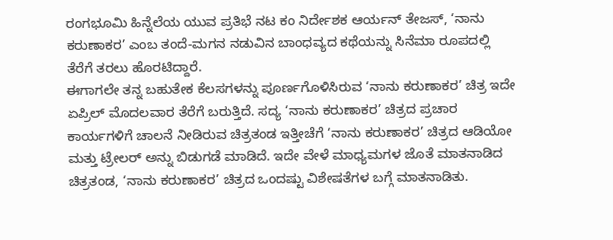ರಂಗಭೂಮಿ ಹಿನ್ನೆಲೆಯ ಯುವ ಪ್ರತಿಭೆ ನಟ ಕಂ ನಿರ್ದೇಶಕ ಆರ್ಯನ್ ತೇಜಸ್, ‘ನಾನು ಕರುಣಾಕರ’ ಎಂಬ ತಂದೆ-ಮಗನ ನಡುವಿನ ಬಾಂಧವ್ಯದ ಕಥೆಯನ್ನು ಸಿನೆಮಾ ರೂಪದಲ್ಲಿ ತೆರೆಗೆ ತರಲು ಹೊರಟಿದ್ದಾರೆ.
ಈಗಾಗಲೇ ತನ್ನ ಬಹುತೇಕ ಕೆಲಸಗಳನ್ನು ಪೂರ್ಣಗೊಳಿಸಿರುವ ‘ನಾನು ಕರುಣಾಕರ’ ಚಿತ್ರ ಇದೇ ಏಪ್ರಿಲ್ ಮೊದಲವಾರ ತೆರೆಗೆ ಬರುತ್ತಿದೆ. ಸದ್ಯ ‘ನಾನು ಕರುಣಾಕರ’ ಚಿತ್ರದ ಪ್ರಚಾರ ಕಾರ್ಯಗಳಿಗೆ ಚಾಲನೆ ನೀಡಿರುವ ಚಿತ್ರತಂಡ ಇತ್ತೀಚೆಗೆ ‘ನಾನು ಕರುಣಾಕರ’ ಚಿತ್ರದ ಆಡಿಯೋ ಮತ್ತು ಟ್ರೇಲರ್ ಅನ್ನು ಬಿಡುಗಡೆ ಮಾಡಿದೆ. ಇದೇ ವೇಳೆ ಮಾಧ್ಯಮಗಳ ಜೊತೆ ಮಾತನಾಡಿದ ಚಿತ್ರತಂಡ, ‘ನಾನು ಕರುಣಾಕರ’ ಚಿತ್ರದ ಒಂದಷ್ಟು ವಿಶೇಷತೆಗಳ ಬಗ್ಗೆ ಮಾತನಾಡಿತು.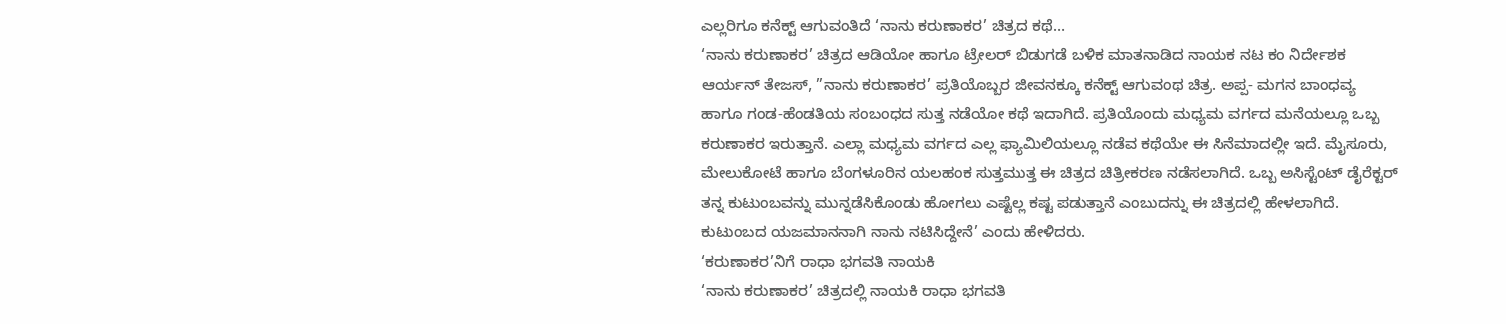ಎಲ್ಲರಿಗೂ ಕನೆಕ್ಟ್ ಆಗುವಂತಿದೆ ‘ನಾನು ಕರುಣಾಕರ’ ಚಿತ್ರದ ಕಥೆ…
‘ನಾನು ಕರುಣಾಕರ’ ಚಿತ್ರದ ಆಡಿಯೋ ಹಾಗೂ ಟ್ರೇಲರ್ ಬಿಡುಗಡೆ ಬಳಿಕ ಮಾತನಾಡಿದ ನಾಯಕ ನಟ ಕಂ ನಿರ್ದೇಶಕ ಆರ್ಯನ್ ತೇಜಸ್, ”ನಾನು ಕರುಣಾಕರ’ ಪ್ರತಿಯೊಬ್ಬರ ಜೀವನಕ್ಕೂ ಕನೆಕ್ಟ್ ಆಗುವಂಥ ಚಿತ್ರ. ಅಪ್ಪ- ಮಗನ ಬಾಂಧವ್ಯ ಹಾಗೂ ಗಂಡ-ಹೆಂಡತಿಯ ಸಂಬಂಧದ ಸುತ್ತ ನಡೆಯೋ ಕಥೆ ಇದಾಗಿದೆ. ಪ್ರತಿಯೊಂದು ಮಧ್ಯಮ ವರ್ಗದ ಮನೆಯಲ್ಲೂ ಒಬ್ಬ ಕರುಣಾಕರ ಇರುತ್ತಾನೆ. ಎಲ್ಲಾ ಮಧ್ಯಮ ವರ್ಗದ ಎಲ್ಲ ಫ್ಯಾಮಿಲಿಯಲ್ಲೂ ನಡೆವ ಕಥೆಯೇ ಈ ಸಿನೆಮಾದಲ್ಲೀ ಇದೆ. ಮೈಸೂರು, ಮೇಲುಕೋಟೆ ಹಾಗೂ ಬೆಂಗಳೂರಿನ ಯಲಹಂಕ ಸುತ್ತಮುತ್ತ ಈ ಚಿತ್ರದ ಚಿತ್ರೀಕರಣ ನಡೆಸಲಾಗಿದೆ. ಒಬ್ಬ ಅಸಿಸ್ಟೆಂಟ್ ಡೈರೆಕ್ಟರ್ ತನ್ನ ಕುಟುಂಬವನ್ನು ಮುನ್ನಡೆಸಿಕೊಂಡು ಹೋಗಲು ಎಷ್ಟೆಲ್ಲ ಕಷ್ಟ ಪಡುತ್ತಾನೆ ಎಂಬುದನ್ನು ಈ ಚಿತ್ರದಲ್ಲಿ ಹೇಳಲಾಗಿದೆ. ಕುಟುಂಬದ ಯಜಮಾನನಾಗಿ ನಾನು ನಟಿಸಿದ್ದೇನೆ’ ಎಂದು ಹೇಳಿದರು.
‘ಕರುಣಾಕರ’ನಿಗೆ ರಾಧಾ ಭಗವತಿ ನಾಯಕಿ
‘ನಾನು ಕರುಣಾಕರ’ ಚಿತ್ರದಲ್ಲಿ ನಾಯಕಿ ರಾಧಾ ಭಗವತಿ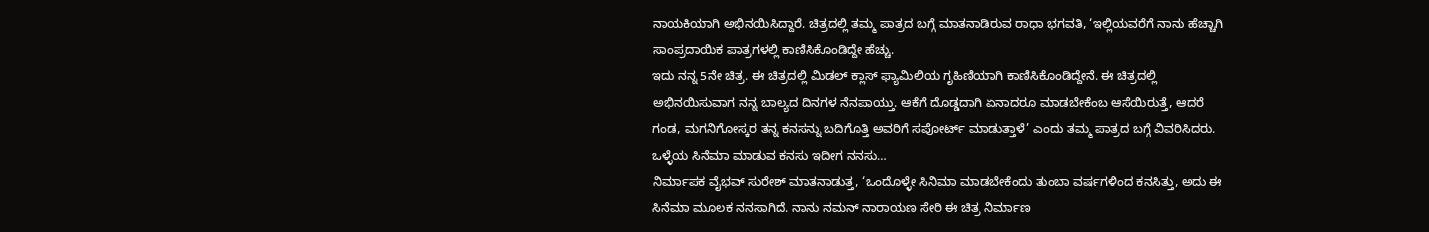ನಾಯಕಿಯಾಗಿ ಅಭಿನಯಿಸಿದ್ದಾರೆ. ಚಿತ್ರದಲ್ಲಿ ತಮ್ಮ ಪಾತ್ರದ ಬಗ್ಗೆ ಮಾತನಾಡಿರುವ ರಾಧಾ ಭಗವತಿ, ‘ಇಲ್ಲಿಯವರೆಗೆ ನಾನು ಹೆಚ್ಚಾಗಿ ಸಾಂಪ್ರದಾಯಿಕ ಪಾತ್ರಗಳಲ್ಲಿ ಕಾಣಿಸಿಕೊಂಡಿದ್ದೇ ಹೆಚ್ಚು.
ಇದು ನನ್ನ 5ನೇ ಚಿತ್ರ. ಈ ಚಿತ್ರದಲ್ಲಿ ಮಿಡಲ್ ಕ್ಲಾಸ್ ಫ್ಯಾಮಿಲಿಯ ಗೃಹಿಣಿಯಾಗಿ ಕಾಣಿಸಿಕೊಂಡಿದ್ದೇನೆ. ಈ ಚಿತ್ರದಲ್ಲಿ ಅಭಿನಯಿಸುವಾಗ ನನ್ನ ಬಾಲ್ಯದ ದಿನಗಳ ನೆನಪಾಯ್ತು. ಆಕೆಗೆ ದೊಡ್ಡದಾಗಿ ಏನಾದರೂ ಮಾಡಬೇಕೆಂಬ ಆಸೆಯಿರುತ್ತೆ, ಆದರೆ ಗಂಡ, ಮಗನಿಗೋಸ್ಕರ ತನ್ನ ಕನಸನ್ನು ಬದಿಗೊತ್ತಿ ಅವರಿಗೆ ಸಪೋರ್ಟ್ ಮಾಡುತ್ತಾಳೆ’ ಎಂದು ತಮ್ಮ ಪಾತ್ರದ ಬಗ್ಗೆ ವಿವರಿಸಿದರು.
ಒಳ್ಳೆಯ ಸಿನೆಮಾ ಮಾಡುವ ಕನಸು ಇದೀಗ ನನಸು…
ನಿರ್ಮಾಪಕ ವೈಭವ್ ಸುರೇಶ್ ಮಾತನಾಡುತ್ತ, ‘ಒಂದೊಳ್ಳೇ ಸಿನಿಮಾ ಮಾಡಬೇಕೆಂದು ತುಂಬಾ ವರ್ಷಗಳಿಂದ ಕನಸಿತ್ತು, ಅದು ಈ ಸಿನೆಮಾ ಮೂಲಕ ನನಸಾಗಿದೆ. ನಾನು ನಮನ್ ನಾರಾಯಣ ಸೇರಿ ಈ ಚಿತ್ರ ನಿರ್ಮಾಣ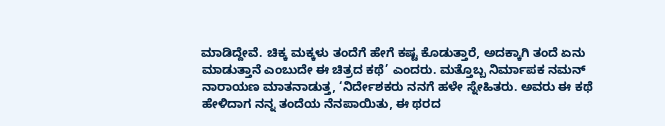ಮಾಡಿದ್ದೇವೆ. ಚಿಕ್ಕ ಮಕ್ಕಳು ತಂದೆಗೆ ಹೇಗೆ ಕಷ್ಟ ಕೊಡುತ್ತಾರೆ, ಅದಕ್ಕಾಗಿ ತಂದೆ ಏನು ಮಾಡುತ್ತಾನೆ ಎಂಬುದೇ ಈ ಚಿತ್ರದ ಕಥೆ’ ಎಂದರು. ಮತ್ತೊಬ್ಬ ನಿರ್ಮಾಪಕ ನಮನ್ ನಾರಾಯಣ ಮಾತನಾಡುತ್ತ, ‘ನಿರ್ದೇಶಕರು ನನಗೆ ಹಳೇ ಸ್ನೇಹಿತರು. ಅವರು ಈ ಕಥೆ ಹೇಳಿದಾಗ ನನ್ನ ತಂದೆಯ ನೆನಪಾಯಿತು, ಈ ಥರದ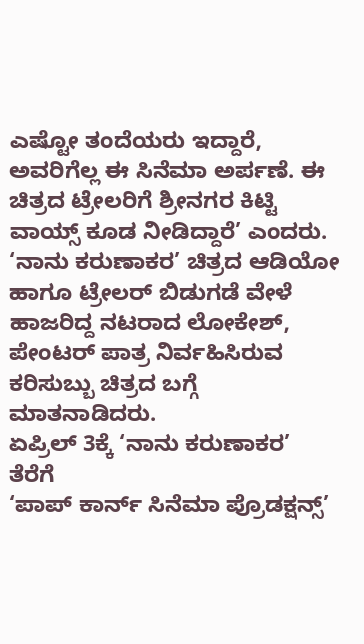ಎಷ್ಟೋ ತಂದೆಯರು ಇದ್ದಾರೆ, ಅವರಿಗೆಲ್ಲ ಈ ಸಿನೆಮಾ ಅರ್ಪಣೆ. ಈ ಚಿತ್ರದ ಟ್ರೇಲರಿಗೆ ಶ್ರೀನಗರ ಕಿಟ್ಟಿ ವಾಯ್ಸ್ ಕೂಡ ನೀಡಿದ್ದಾರೆ’ ಎಂದರು. ‘ನಾನು ಕರುಣಾಕರ’ ಚಿತ್ರದ ಆಡಿಯೋ ಹಾಗೂ ಟ್ರೇಲರ್ ಬಿಡುಗಡೆ ವೇಳೆ ಹಾಜರಿದ್ದ ನಟರಾದ ಲೋಕೇಶ್, ಪೇಂಟರ್ ಪಾತ್ರ ನಿರ್ವಹಿಸಿರುವ ಕರಿಸುಬ್ಬು ಚಿತ್ರದ ಬಗ್ಗೆ ಮಾತನಾಡಿದರು.
ಏಪ್ರಿಲ್ 3ಕ್ಕೆ ‘ನಾನು ಕರುಣಾಕರ’ ತೆರೆಗೆ
‘ಪಾಪ್ ಕಾರ್ನ್ ಸಿನೆಮಾ ಪ್ರೊಡಕ್ಷನ್ಸ್’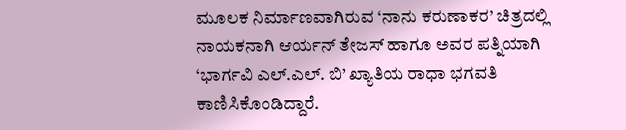ಮೂಲಕ ನಿರ್ಮಾಣವಾಗಿರುವ ‘ನಾನು ಕರುಣಾಕರ’ ಚಿತ್ರದಲ್ಲಿ ನಾಯಕನಾಗಿ ಆರ್ಯನ್ ತೇಜಸ್ ಹಾಗೂ ಅವರ ಪತ್ನಿಯಾಗಿ ‘ಭಾರ್ಗವಿ ಎಲ್.ಎಲ್. ಬಿ’ ಖ್ಯಾತಿಯ ರಾಧಾ ಭಗವತಿ ಕಾಣಿಸಿಕೊಂಡಿದ್ದಾರೆ.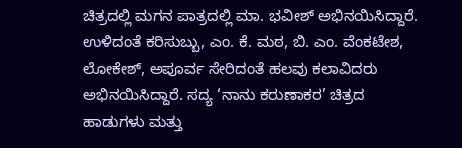ಚಿತ್ರದಲ್ಲಿ ಮಗನ ಪಾತ್ರದಲ್ಲಿ ಮಾ. ಭವೀಶ್ ಅಭಿನಯಿಸಿದ್ದಾರೆ. ಉಳಿದಂತೆ ಕರಿಸುಬ್ಬು, ಎಂ. ಕೆ. ಮಠ, ಬಿ. ಎಂ. ವೆಂಕಟೇಶ, ಲೋಕೇಶ್, ಅಪೂರ್ವ ಸೇರಿದಂತೆ ಹಲವು ಕಲಾವಿದರು ಅಭಿನಯಿಸಿದ್ದಾರೆ. ಸದ್ಯ ‘ನಾನು ಕರುಣಾಕರ’ ಚಿತ್ರದ ಹಾಡುಗಳು ಮತ್ತು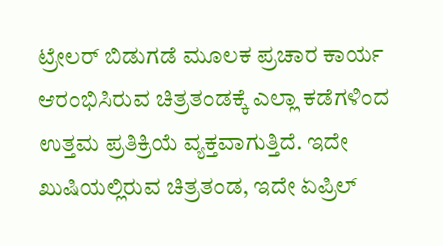ಟ್ರೇಲರ್ ಬಿಡುಗಡೆ ಮೂಲಕ ಪ್ರಚಾರ ಕಾರ್ಯ ಆರಂಭಿಸಿರುವ ಚಿತ್ರತಂಡಕ್ಕೆ ಎಲ್ಲಾ ಕಡೆಗಳಿಂದ ಉತ್ತಮ ಪ್ರತಿಕ್ರಿಯೆ ವ್ಯಕ್ತವಾಗುತ್ತಿದೆ. ಇದೇ ಖುಷಿಯಲ್ಲಿರುವ ಚಿತ್ರತಂಡ, ಇದೇ ಏಪ್ರಿಲ್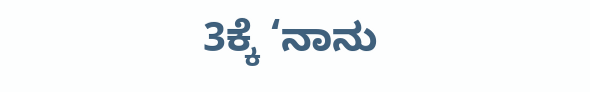3ಕ್ಕೆ ‘ನಾನು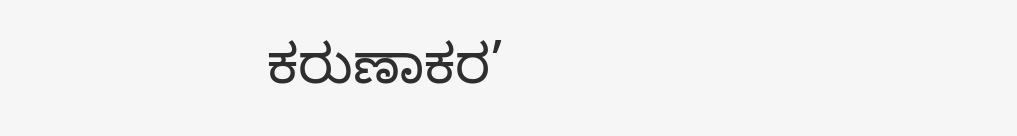ಕರುಣಾಕರ’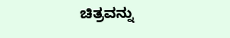ಚಿತ್ರವನ್ನು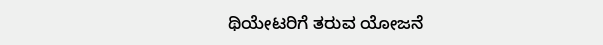ಥಿಯೇಟರಿಗೆ ತರುವ ಯೋಜನೆ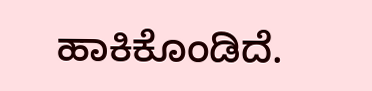ಹಾಕಿಕೊಂಡಿದೆ.